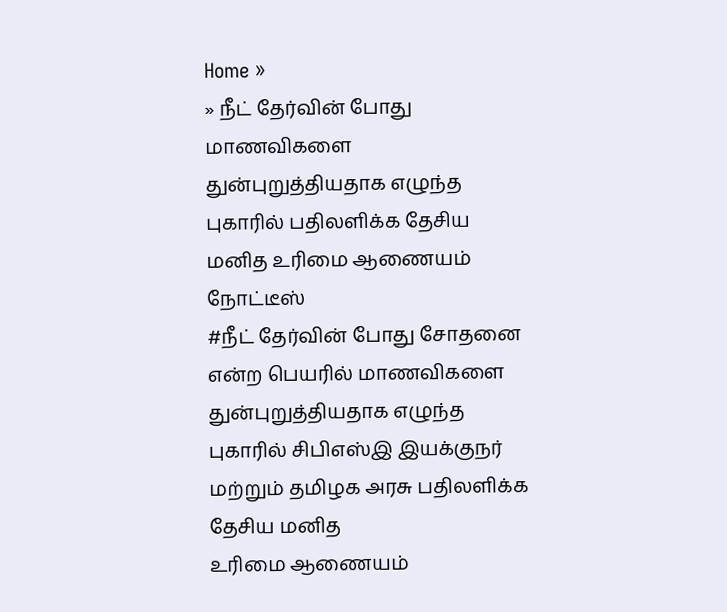Home »
» நீட் தேர்வின் போது மாணவிகளை துன்புறுத்தியதாக எழுந்த புகாரில் பதிலளிக்க தேசிய மனித உரிமை ஆணையம் நோட்டீஸ்
#நீட் தேர்வின் போது சோதனை என்ற பெயரில் மாணவிகளை துன்புறுத்தியதாக எழுந்த
புகாரில் சிபிஎஸ்இ இயக்குநர் மற்றும் தமிழக அரசு பதிலளிக்க தேசிய மனித
உரிமை ஆணையம்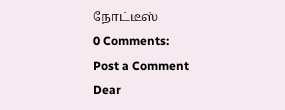நோட்டீஸ்
0 Comments:
Post a Comment
Dear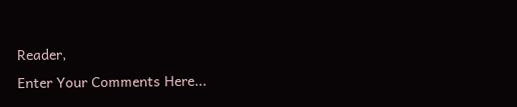Reader,
Enter Your Comments Here...